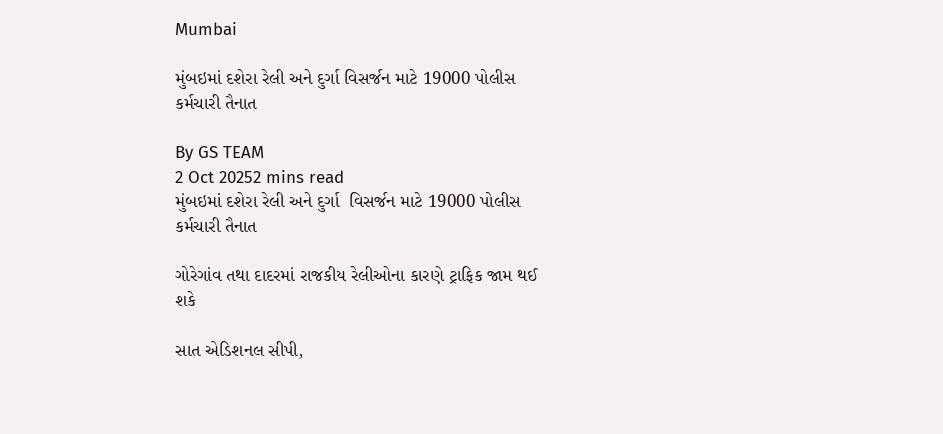Mumbai

મુંબઇમાં દશેરા રેલી અને દુર્ગા વિસર્જન માટે 19000 પોલીસ કર્મચારી તૈનાત

By GS TEAM
2 Oct 20252 mins read
મુંબઇમાં દશેરા રેલી અને દુર્ગા  વિસર્જન માટે 19000 પોલીસ કર્મચારી તૈનાત

ગોરેગાંવ તથા દાદરમાં રાજકીય રેલીઓના કારણે ટ્રાફિક જામ થઈ શકે

સાત એડિશનલ સીપી,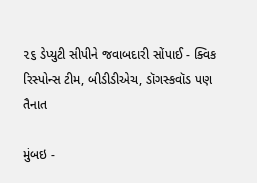૨૬ ડેપ્યુટી સીપીને જવાબદારી સોંપાઈ - ક્વિક રિસ્પોન્સ ટીમ, બીડીડીએચ, ડૉગસ્કવૉડ પણ તૈનાત

મુંબઇ -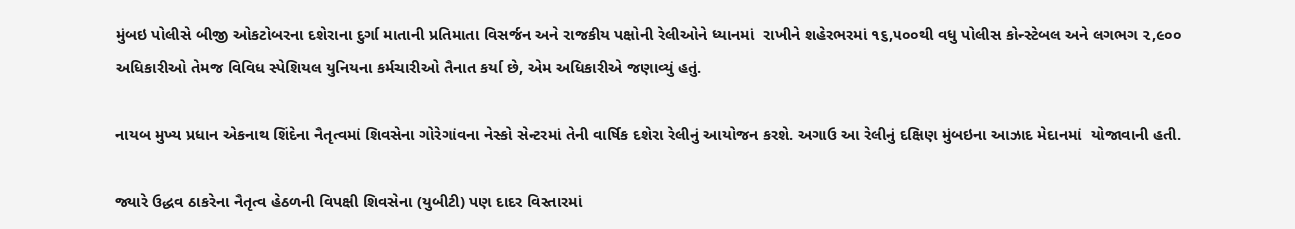મુંબઇ પોલીસે બીજી ઓકટોબરના દશેરાના દુર્ગા માતાની પ્રતિમાતા વિસર્જન અને રાજકીય પક્ષોની રેલીઓને ધ્યાનમાં  રાખીને શહેરભરમાં ૧૬,૫૦૦થી વધુ પોલીસ કોન્સ્ટેબલ અને લગભગ ૨,૯૦૦ અધિકારીઓ તેમજ વિવિધ સ્પેશિયલ યુનિયના કર્મચારીઓ તૈનાત કર્યા છે, એમ અધિકારીએ જણાવ્યું હતું.

નાયબ મુખ્ય પ્રધાન એકનાથ શિંદેના નૈતૃત્વમાં શિવસેના ગોરેગાંવના નેસ્કો સેન્ટરમાં તેની વાર્ષિક દશેરા રેલીનું આયોજન કરશે. અગાઉ આ રેલીનું દક્ષિણ મુંબઇના આઝાદ મેદાનમાં  યોજાવાની હતી.

જ્યારે ઉદ્ધવ ઠાકરેના નૈતૃત્વ હેઠળની વિપક્ષી શિવસેના (યુબીટી) પણ દાદર વિસ્તારમાં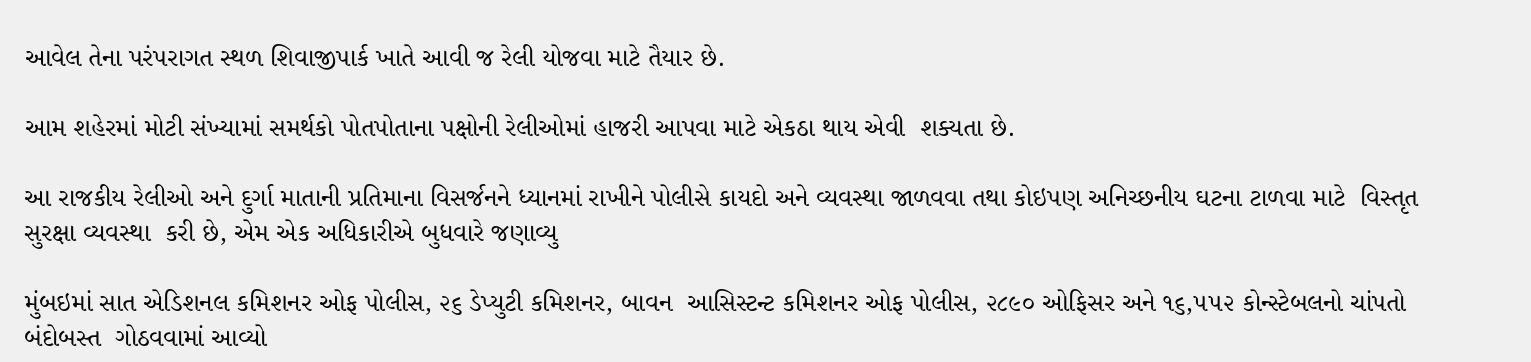આવેલ તેના પરંપરાગત સ્થળ શિવાજીપાર્ક ખાતે આવી જ રેલી યોજવા માટે તૈયાર છે.

આમ શહેરમાં મોટી સંખ્યામાં સમર્થકો પોતપોતાના પક્ષોની રેલીઓમાં હાજરી આપવા માટે એકઠા થાય એવી  શક્યતા છે.

આ રાજકીય રેલીઓ અને દુર્ગા માતાની પ્રતિમાના વિસર્જનને ધ્યાનમાં રાખીને પોલીસે કાયદો અને વ્યવસ્થા જાળવવા તથા કોઇપણ અનિચ્છનીય ઘટના ટાળવા માટે  વિસ્તૃત સુરક્ષા વ્યવસ્થા  કરી છે, એમ એક અધિકારીએ બુધવારે જણાવ્યુ

મુંબઇમાં સાત એડિશનલ કમિશનર ઓફ પોલીસ, ૨૬ ડેપ્યુટી કમિશનર, બાવન  આસિસ્ટન્ટ કમિશનર ઓફ પોલીસ, ૨૮૯૦ ઓફિસર અને ૧૬,૫૫૨ કોન્સ્ટેબલનો ચાંપતો બંદોબસ્ત  ગોઠવવામાં આવ્યો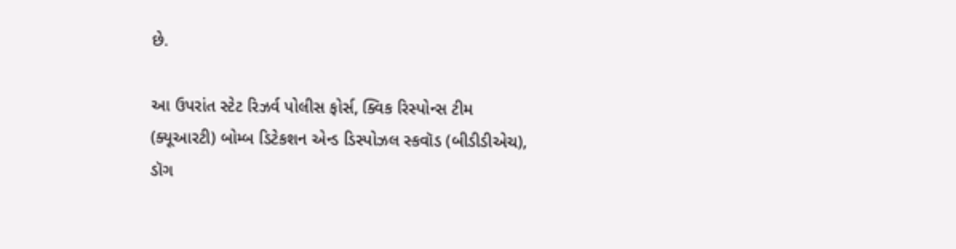છે.

આ ઉપરાંત સ્ટેટ રિઝર્વ પોલીસ ફોર્સ, ક્વિક રિસ્પોન્સ ટીમ (ક્યૂઆરટી) બોમ્બ ડિટેકશન એન્ડ ડિસ્પોઝલ સ્કવૉડ (બીડીડીએચ), ડૉગ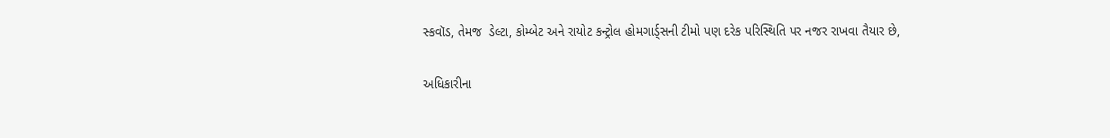સ્કવૉડ, તેમજ  ડેલ્ટા, કોમ્બેટ અને રાયોટ કન્ટ્રોલ હોમગાર્ડ્સની ટીમો પણ દરેક પરિસ્થિતિ પર નજર રાખવા તૈયાર છે,

અધિકારીના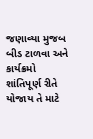જણાવ્યા મુજબ બીડ ટાળવા અને કાર્યક્રમો શાંતિપૂર્ણ રીતે યોજાય તે માટે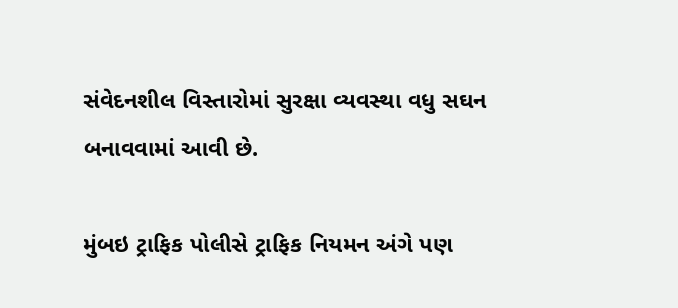સંવેદનશીલ વિસ્તારોમાં સુરક્ષા વ્યવસ્થા વધુ સઘન બનાવવામાં આવી છે.

મુંબઇ ટ્રાફિક પોલીસે ટ્રાફિક નિયમન અંગે પણ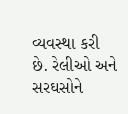વ્યવસ્થા કરી  છે. રેલીઓ અને સરઘસોને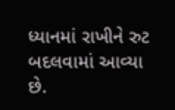ધ્યાનમાં રાખીને રુટ બદલવામાં આવ્યા છે.